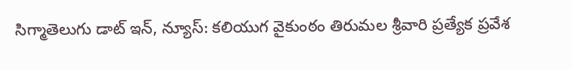సిగ్మాతెలుగు డాట్ ఇన్, న్యూస్: కలియుగ వైకుంఠం తిరుమల శ్రీవారి ప్రత్యేక ప్రవేశ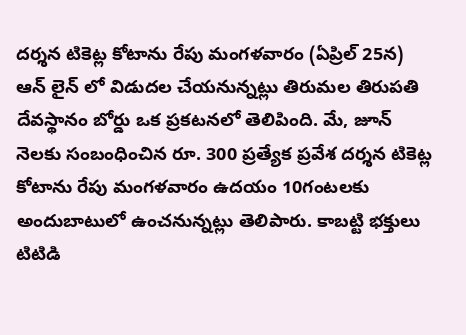దర్శన టికెట్ల కోటాను రేపు మంగళవారం (ఏప్రిల్ 25న) ఆన్ లైన్ లో విడుదల చేయనున్నట్లు తిరుమల తిరుపతి దేవస్థానం బోర్డు ఒక ప్రకటనలో తెలిపింది. మే, జూన్ నెలకు సంబంధించిన రూ. 300 ప్రత్యేక ప్రవేశ దర్శన టికెట్ల కోటాను రేపు మంగళవారం ఉదయం 10గంటలకు అందుబాటులో ఉంచనున్నట్లు తెలిపారు. కాబట్టి భక్తులు టిటిడి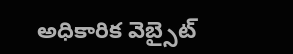అధికారిక వెబ్సైట్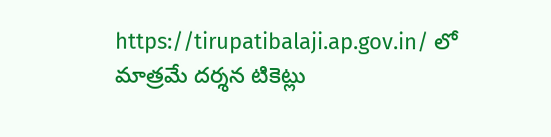https://tirupatibalaji.ap.gov.in/ లో మాత్రమే దర్శన టికెట్లు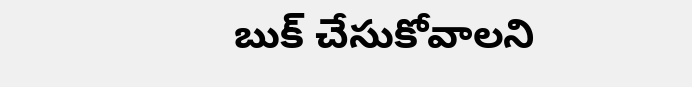బుక్ చేసుకోవాలని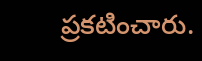ప్రకటించారు.